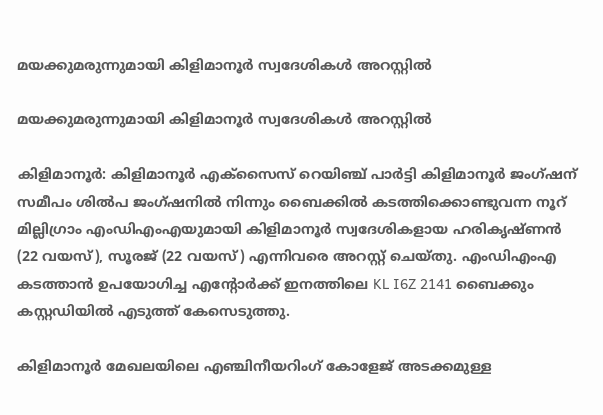മയക്കുമരുന്നുമായി കിളിമാനൂർ സ്വദേശികൾ അറസ്റ്റിൽ

മയക്കുമരുന്നുമായി കിളിമാനൂർ സ്വദേശികൾ അറസ്റ്റിൽ

കിളിമാനൂർ: കിളിമാനൂർ എക്‌സൈസ് റെയിഞ്ച് പാർട്ടി കിളിമാനൂർ ജംഗ്ഷന് സമീപം ശിൽപ ജംഗ്ഷനിൽ നിന്നും ബൈക്കിൽ കടത്തിക്കൊണ്ടുവന്ന നൂറ് മില്ലിഗ്രാം എംഡിഎംഎയുമായി കിളിമാനൂർ സ്വദേശികളായ ഹരികൃഷ്ണൻ (22 വയസ്), സൂരജ് (22 വയസ്) എന്നിവരെ അറസ്റ്റ് ചെയ്തു. എംഡിഎംഎ കടത്താൻ ഉപയോഗിച്ച എന്റോർക്ക് ഇനത്തിലെ KL I6Z 2141 ബൈക്കും കസ്റ്റഡിയിൽ എടുത്ത് കേസെടുത്തു.

കിളിമാനൂർ മേഖലയിലെ എഞ്ചിനീയറിംഗ് കോളേജ് അടക്കമുള്ള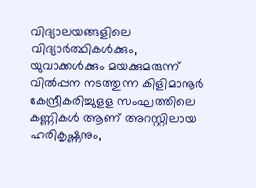വിദ്യാലയങ്ങളിലെ വിദ്യാർത്ഥികൾക്കും, യുവാക്കൾക്കും മയക്കുമരുന്ന് വിൽപ്പന നടത്തുന്ന കിളിമാനൂർ കേന്ദ്രീകരിച്ചുളള സംഘത്തിലെ കണ്ണികൾ ആണ് അറസ്റ്റിലായ ഹരികൃഷ്ണനും,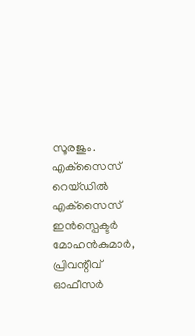സൂരജും. എക്‌സൈസ് റെയ്ഡിൽ എക്‌സൈസ് ഇൻസ്പെക്ടർ മോഹൻകുമാർ, പ്രിവന്റീവ് ഓഫീസർ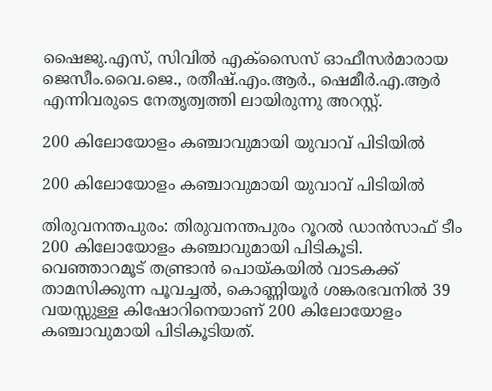ഷൈജു.എസ്, സിവിൽ എക്‌സൈസ് ഓഫീസർമാരായ ജെസീം.വൈ.ജെ., രതീഷ്.എം.ആർ., ഷെമീർ.എ.ആർ എന്നിവരുടെ നേതൃത്വത്തി ലായിരുന്നു അറസ്റ്റ്.

200 കിലോയോളം കഞ്ചാവുമായി യുവാവ് പിടിയിൽ

200 കിലോയോളം കഞ്ചാവുമായി യുവാവ് പിടിയിൽ

തിരുവനന്തപുരം: തിരുവനന്തപുരം റൂറൽ ഡാൻസാഫ് ടീം 200 കിലോയോളം കഞ്ചാവുമായി പിടികൂടി. വെഞ്ഞാറമൂട് തണ്ട്രാൻ പൊയ്കയിൽ വാടകക്ക് താമസിക്കുന്ന പൂവച്ചൽ, കൊണ്ണിയൂർ ശങ്കരഭവനിൽ 39 വയസ്സുള്ള കിഷോറിനെയാണ് 200 കിലോയോളം കഞ്ചാവുമായി പിടികൂടിയത്.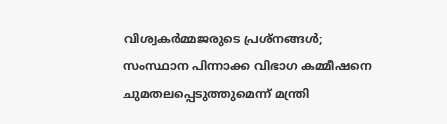വിശ്വകര്‍മ്മജരുടെ പ്രശ്നങ്ങൾ; സംസ്ഥാന പിന്നാക്ക വിഭാഗ കമ്മീഷനെ ചുമതലപ്പെടുത്തുമെന്ന് മന്ത്രി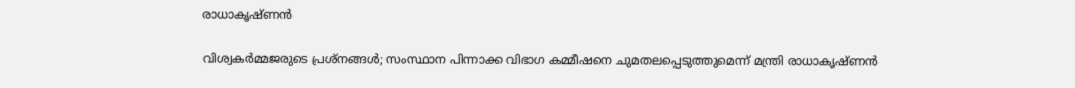രാധാകൃഷ്ണൻ

വിശ്വകര്‍മ്മജരുടെ പ്രശ്നങ്ങൾ; സംസ്ഥാന പിന്നാക്ക വിഭാഗ കമ്മീഷനെ ചുമതലപ്പെടുത്തുമെന്ന് മന്ത്രി രാധാകൃഷ്ണൻ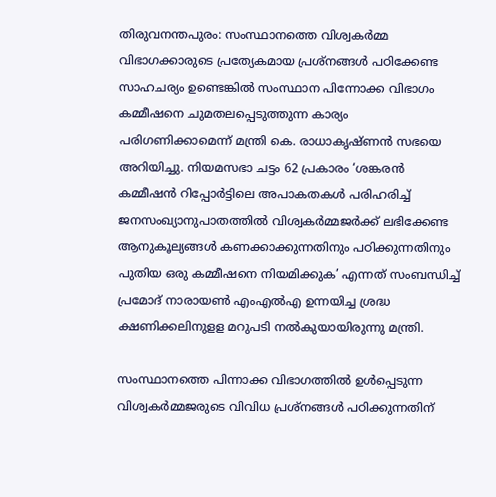തിരുവനന്തപുരം: സംസ്ഥാനത്തെ വിശ്വകര്‍മ്മ വിഭാഗക്കാരുടെ പ്രത്യേകമായ പ്രശ്നങ്ങൾ പഠിക്കേണ്ട സാഹചര്യം ഉണ്ടെങ്കിൽ സംസ്ഥാന പിന്നോക്ക വിഭാഗം കമ്മീഷനെ ചുമതലപ്പെടുത്തുന്ന കാര്യം പരിഗണിക്കാമെന്ന് മന്ത്രി കെ. രാധാകൃഷ്ണൻ സഭയെ അറിയിച്ചു. നിയമസഭാ ചട്ടം 62 പ്രകാരം ‘ശങ്കരന്‍ കമ്മീഷന്‍ റിപ്പോര്‍ട്ടിലെ അപാകതകള്‍ പരിഹരിച്ച് ജനസംഖ്യാനുപാതത്തില്‍ വിശ്വകര്‍മ്മജര്‍ക്ക് ലഭിക്കേണ്ട ആനുകൂല്യങ്ങള്‍ കണക്കാക്കുന്നതിനും പഠിക്കുന്നതിനും പുതിയ ഒരു കമ്മീഷനെ നിയമിക്കുക’ എന്നത് സംബന്ധിച്ച് പ്രമോദ് നാരായൺ എംഎൽഎ ഉന്നയിച്ച ശ്രദ്ധ ക്ഷണിക്കലിനുളള മറുപടി നൽകുയായിരുന്നു മന്ത്രി.

സംസ്ഥാനത്തെ പിന്നാക്ക വിഭാഗത്തില്‍ ഉള്‍പ്പെടുന്ന വിശ്വകര്‍മ്മജരുടെ വിവിധ പ്രശ്നങ്ങള്‍ പഠിക്കുന്നതിന്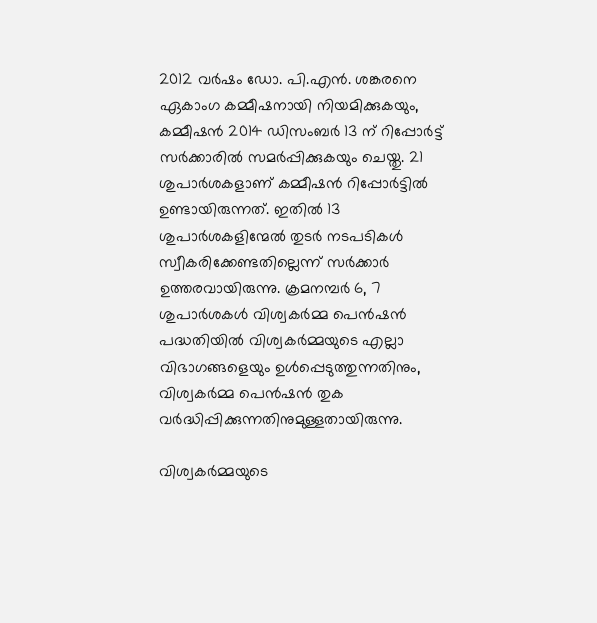2012 വര്‍ഷം ഡോ. പി.എന്‍. ശങ്കരനെ ഏകാംഗ കമ്മീഷനായി നിയമിക്കുകയും, കമ്മീഷന്‍ 2014 ഡിസംബർ 13 ന് റിപ്പോർട്ട് സര്‍ക്കാരില്‍ സമര്‍പ്പിക്കുകയും ചെയ്തു. 21 ശുപാര്‍ശകളാണ് കമ്മീഷന്‍ റിപ്പോര്‍ട്ടില്‍ ഉണ്ടായിരുന്നത്. ഇതില്‍ 13 ശുപാര്‍ശകളിന്മേല്‍ തുടര്‍ നടപടികള്‍ സ്വീകരിക്കേണ്ടതില്ലെന്ന് സര്‍ക്കാര്‍ ഉത്തരവായിരുന്നു. ക്രമനമ്പര്‍ 6, 7 ശുപാര്‍ശകള്‍ വിശ്വകര്‍മ്മ പെന്‍ഷന്‍ പദ്ധതിയില്‍ വിശ്വകര്‍മ്മയുടെ എല്ലാ വിഭാഗങ്ങളെയും ഉള്‍പ്പെടുത്തുന്നതിനും, വിശ്വകര്‍മ്മ പെന്‍ഷന്‍ തുക വര്‍ദ്ധിപ്പിക്കുന്നതിനുമുള്ളതായിരുന്നു.

വിശ്വകര്‍മ്മയുടെ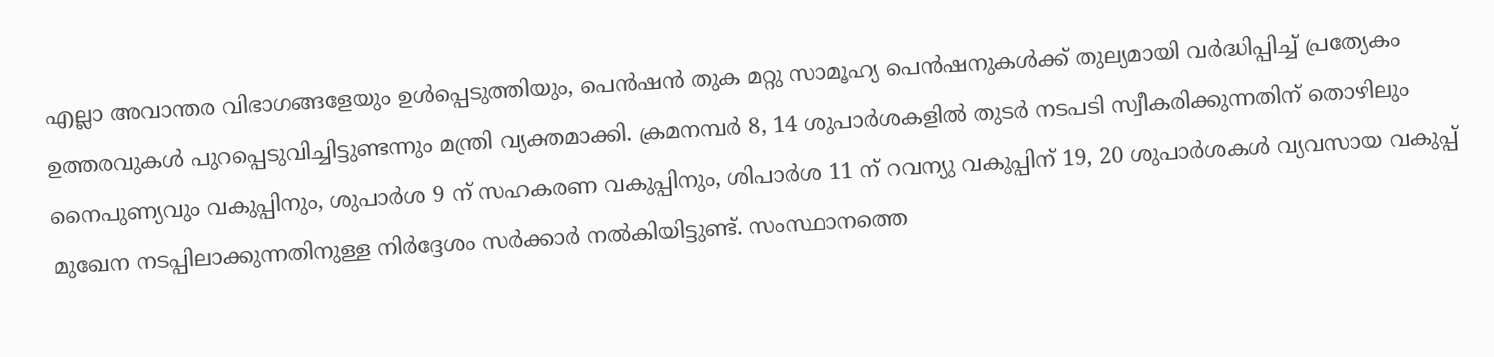എല്ലാ അവാന്തര വിഭാഗങ്ങളേയും ഉള്‍പ്പെടുത്തിയും, പെന്‍ഷന്‍ തുക മറ്റു സാമൂഹ്യ പെന്‍ഷനുകള്‍ക്ക് തുല്യമായി വര്‍ദ്ധിപ്പിച്ച് പ്രത്യേകം ഉത്തരവുകള്‍ പുറപ്പെടുവിച്ചിട്ടുണ്ടന്നും മന്ത്രി വ്യക്തമാക്കി. ക്രമനമ്പര്‍ 8, 14 ശുപാര്‍ശകളില്‍ തുടര്‍ നടപടി സ്വീകരിക്കുന്നതിന് തൊഴിലും നൈപുണ്യവും വകുപ്പിനും, ശുപാര്‍ശ 9 ന് സഹകരണ വകുപ്പിനും, ശിപാര്‍ശ 11 ന് റവന്യു വകുപ്പിന് 19, 20 ശുപാര്‍ശകള്‍ വ്യവസായ വകുപ്പ് മുഖേന നടപ്പിലാക്കുന്നതിനുള്ള നിര്‍ദ്ദേശം സര്‍ക്കാര്‍ നല്‍കിയിട്ടുണ്ട്. സംസ്ഥാനത്തെ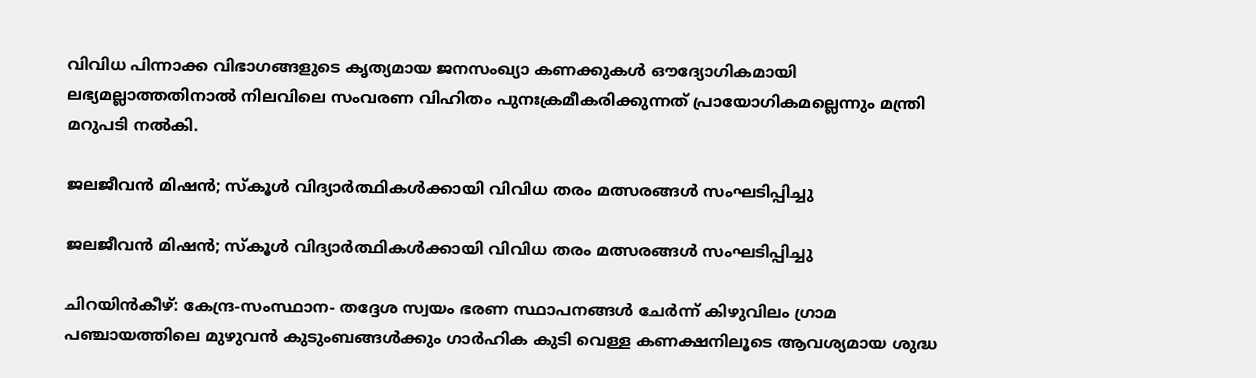വിവിധ പിന്നാക്ക വിഭാഗങ്ങളുടെ കൃത്യമായ ജനസംഖ്യാ കണക്കുകള്‍ ഔദ്യോഗികമായി ലഭ്യമല്ലാത്തതിനാല്‍ നിലവിലെ സംവരണ വിഹിതം പുനഃക്രമീകരിക്കുന്നത് പ്രായോഗികമല്ലെന്നും മന്ത്രി മറുപടി നൽകി.

ജലജീവൻ മിഷൻ; സ്കൂൾ വിദ്യാർത്ഥികൾക്കായി വിവിധ തരം മത്സരങ്ങൾ സംഘടിപ്പിച്ചു

ജലജീവൻ മിഷൻ; സ്കൂൾ വിദ്യാർത്ഥികൾക്കായി വിവിധ തരം മത്സരങ്ങൾ സംഘടിപ്പിച്ചു

ചിറയിൻകീഴ്: കേന്ദ്ര-സംസ്ഥാന- തദ്ദേശ സ്വയം ഭരണ സ്ഥാപനങ്ങൾ ചേർന്ന് കിഴുവിലം ഗ്രാമ പഞ്ചായത്തിലെ മുഴുവൻ കുടുംബങ്ങൾക്കും ഗാർഹിക കുടി വെള്ള കണക്ഷനിലൂടെ ആവശ്യമായ ശുദ്ധ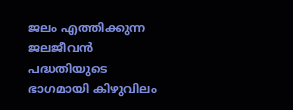ജലം എത്തിക്കുന്ന ജലജീവൻ പദ്ധതിയുടെ ഭാഗമായി കിഴുവിലം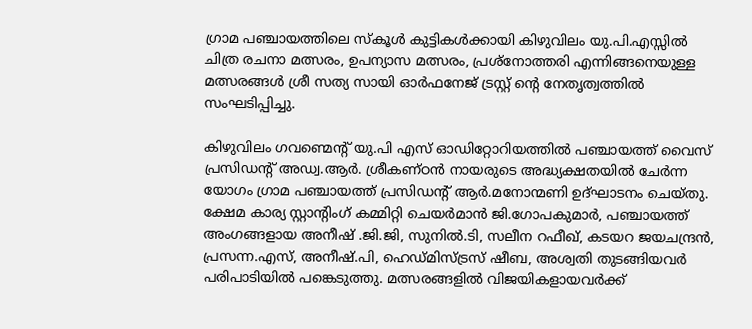ഗ്രാമ പഞ്ചായത്തിലെ സ്കൂൾ കുട്ടികൾക്കായി കിഴുവിലം യു.പി.എസ്സിൽ ചിത്ര രചനാ മത്സരം, ഉപന്യാസ മത്സരം, പ്രശ്നോത്തരി എന്നിങ്ങനെയുള്ള മത്സരങ്ങൾ ശ്രീ സത്യ സായി ഓർഫനേജ് ട്രസ്റ്റ് ന്റെ നേതൃത്വത്തിൽ സംഘടിപ്പിച്ചു.

കിഴുവിലം ഗവണ്മെന്റ് യു.പി എസ് ഓഡിറ്റോറിയത്തിൽ പഞ്ചായത്ത് വൈസ് പ്രസിഡന്റ് അഡ്വ.ആർ. ശ്രീകണ്ഠൻ നായരുടെ അദ്ധ്യക്ഷതയിൽ ചേർന്ന യോഗം ഗ്രാമ പഞ്ചായത്ത് പ്രസിഡന്റ് ആർ.മനോന്മണി ഉദ്ഘാടനം ചെയ്തു. ക്ഷേമ കാര്യ സ്റ്റാന്റിംഗ് കമ്മിറ്റി ചെയർമാൻ ജി.ഗോപകുമാർ, പഞ്ചായത്ത് അംഗങ്ങളായ അനീഷ് .ജി.ജി, സുനിൽ.ടി, സലീന റഫീഖ്, കടയറ ജയചന്ദ്രൻ,
പ്രസന്ന.എസ്, അനീഷ്.പി, ഹെഡ്മിസ്ട്രസ് ഷീബ, അശ്വതി തുടങ്ങിയവർ പരിപാടിയിൽ പങ്കെടുത്തു. മത്സരങ്ങളിൽ വിജയികളായവർക്ക്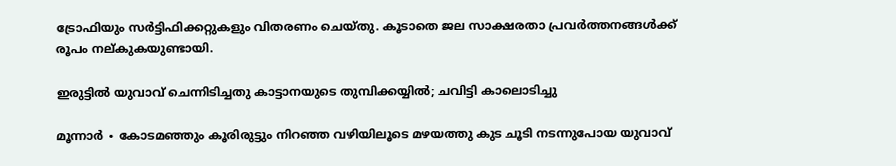ട്രോഫിയും സർട്ടിഫിക്കറ്റുകളും വിതരണം ചെയ്തു. കൂടാതെ ജല സാക്ഷരതാ പ്രവർത്തനങ്ങൾക്ക് രൂപം നല്കുകയുണ്ടായി.

ഇരുട്ടിൽ യുവാവ് ചെന്നിടിച്ചതു കാട്ടാനയുടെ തുമ്പിക്കയ്യിൽ; ചവിട്ടി കാലൊടിച്ചു

മൂന്നാർ ∙ കോടമഞ്ഞും കൂരിരുട്ടും നിറഞ്ഞ വഴിയിലൂടെ മഴയത്തു കുട ചൂടി നടന്നുപോയ യുവാവ്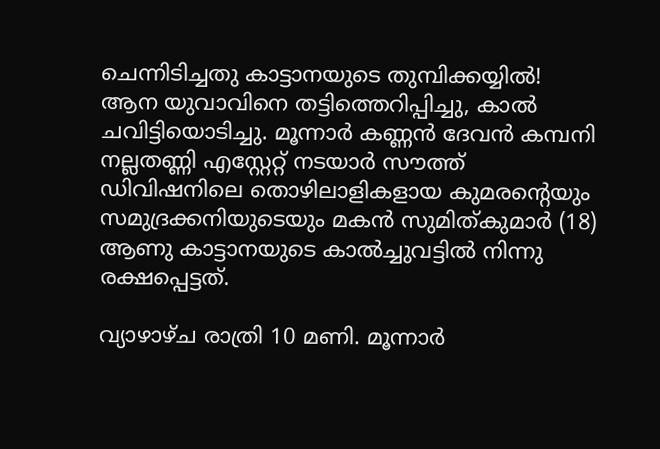ചെന്നിടിച്ചതു കാട്ടാനയുടെ തുമ്പിക്കയ്യിൽ! ആന യുവാവിനെ തട്ടിത്തെറിപ്പിച്ചു, കാൽ ചവിട്ടിയൊടിച്ചു. മൂന്നാർ കണ്ണൻ ദേവൻ കമ്പനി നല്ലതണ്ണി എസ്റ്റേറ്റ് നടയാർ സൗത്ത് ഡിവിഷനിലെ തൊഴിലാളികളായ കുമരന്റെയും സമുദ്രക്കനിയുടെയും മകൻ സുമിത്കുമാർ (18) ആണു കാട്ടാനയുടെ കാൽച്ചുവട്ടിൽ നിന്നു രക്ഷപ്പെട്ടത്.

വ്യാഴാഴ്ച രാത്രി 10 മണി. മൂന്നാർ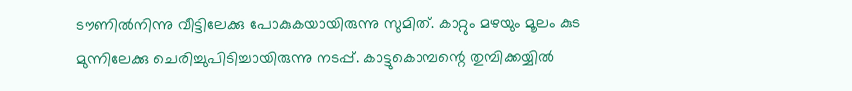ടൗണിൽനിന്നു വീട്ടിലേക്കു പോകുകയായിരുന്നു സുമിത്. കാറ്റും മഴയും മൂലം കുട മുന്നിലേക്കു ചെരിച്ചുപിടിച്ചായിരുന്നു നടപ്പ്. കാട്ടുകൊമ്പന്റെ തുമ്പിക്കയ്യിൽ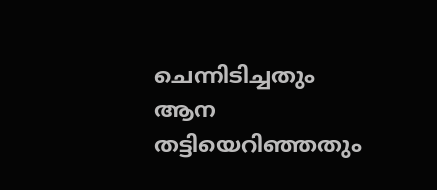ചെന്നിടിച്ചതും ആന തട്ടിയെറിഞ്ഞതും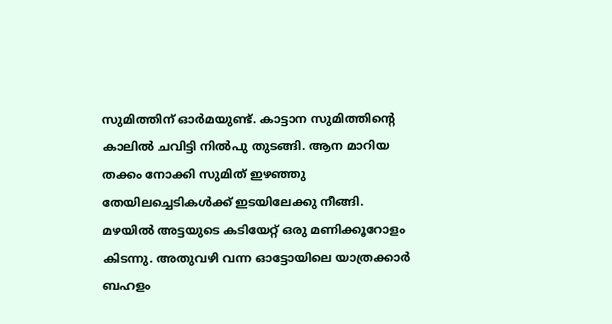സുമിത്തിന് ഓർമയുണ്ട്. കാട്ടാന സുമിത്തിന്റെ കാലിൽ ചവിട്ടി നിൽപു തുടങ്ങി. ആന മാറിയ തക്കം നോക്കി സുമിത് ഇഴഞ്ഞു തേയിലച്ചെടികൾക്ക് ഇടയിലേക്കു നീങ്ങി. മഴയിൽ അട്ടയുടെ കടിയേറ്റ് ഒരു മണിക്കൂറോളം കിടന്നു. അതുവഴി വന്ന ഓട്ടോയിലെ യാത്രക്കാർ ബഹളം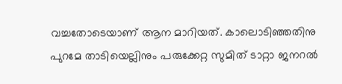വച്ചതോടെയാണ് ആന മാറിയത്. കാലൊടിഞ്ഞതിനു പുറമേ താടിയെല്ലിനും പരുക്കേറ്റ സുമിത് ടാറ്റാ ജനറൽ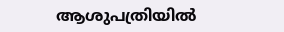ആശുപത്രിയിൽ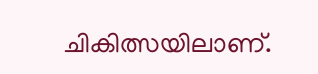ചികിത്സയിലാണ്.